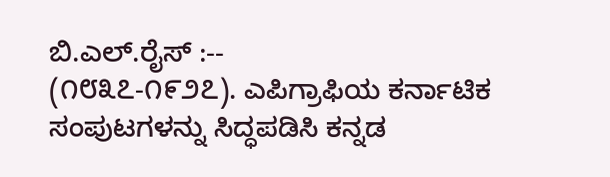ಬಿ.ಎಲ್.ರೈಸ್ :--
(೧೮೩೭-೧೯೨೭). ಎಪಿಗ್ರಾಫಿಯ ಕರ್ನಾಟಿಕ ಸಂಪುಟಗಳನ್ನು ಸಿದ್ಧಪಡಿಸಿ ಕನ್ನಡ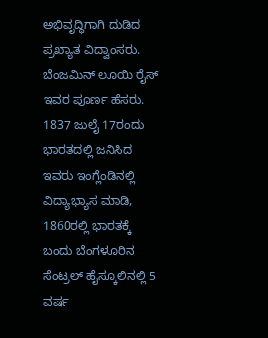ಅಭಿವೃದ್ಧಿಗಾಗಿ ದುಡಿದ ಪ್ರಖ್ಯಾತ ವಿದ್ವಾಂಸರು. ಬೆಂಜಮಿನ್ ಲೂಯಿ ರೈಸ್ ಇವರ ಪೂರ್ಣ ಹೆಸರು. 1837 ಜುಲೈ 17ರಂದು ಭಾರತದಲ್ಲಿ ಜನಿಸಿದ ಇವರು ಇಂಗ್ಲೆಂಡಿನಲ್ಲಿ ವಿದ್ಯಾಭ್ಯಾಸ ಮಾಡಿ, 1860ರಲ್ಲಿ ಭಾರತಕ್ಕೆ ಬಂದು ಬೆಂಗಳೂರಿನ ಸೆಂಟ್ರಲ್ ಹೈಸ್ಕೂಲಿನಲ್ಲಿ 5 ವರ್ಷ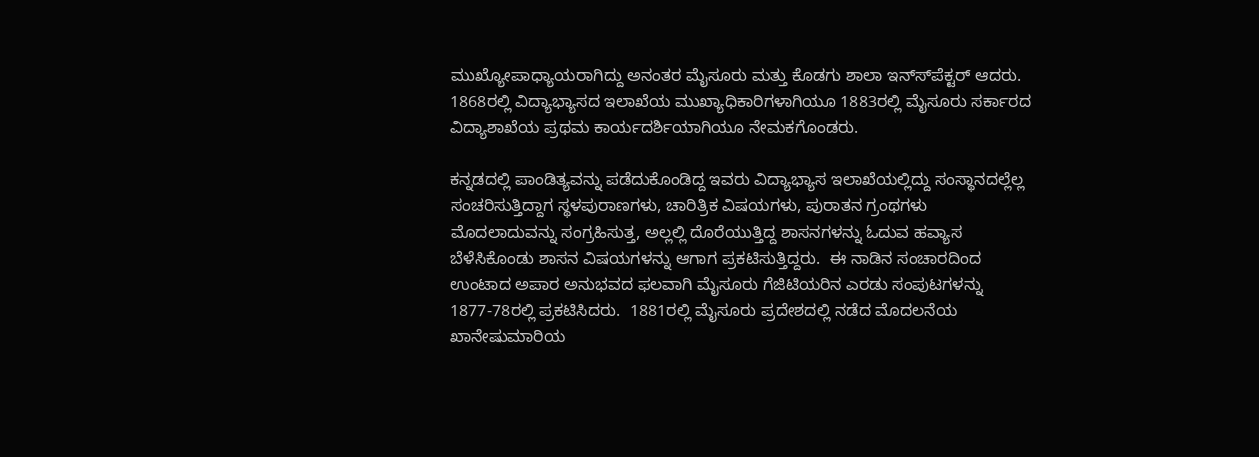ಮುಖ್ಯೋಪಾಧ್ಯಾಯರಾಗಿದ್ದು ಅನಂತರ ಮೈಸೂರು ಮತ್ತು ಕೊಡಗು ಶಾಲಾ ಇನ್ಸ್‍ಪೆಕ್ಟರ್ ಆದರು.  1868ರಲ್ಲಿ ವಿದ್ಯಾಭ್ಯಾಸದ ಇಲಾಖೆಯ ಮುಖ್ಯಾಧಿಕಾರಿಗಳಾಗಿಯೂ 1883ರಲ್ಲಿ ಮೈಸೂರು ಸರ್ಕಾರದ ವಿದ್ಯಾಶಾಖೆಯ ಪ್ರಥಮ ಕಾರ್ಯದರ್ಶಿಯಾಗಿಯೂ ನೇಮಕಗೊಂಡರು.

ಕನ್ನಡದಲ್ಲಿ ಪಾಂಡಿತ್ಯವನ್ನು ಪಡೆದುಕೊಂಡಿದ್ದ ಇವರು ವಿದ್ಯಾಭ್ಯಾಸ ಇಲಾಖೆಯಲ್ಲಿದ್ದು ಸಂಸ್ಥಾನದಲ್ಲೆಲ್ಲ ಸಂಚರಿಸುತ್ತಿದ್ದಾಗ ಸ್ಥಳಪುರಾಣಗಳು, ಚಾರಿತ್ರಿಕ ವಿಷಯಗಳು, ಪುರಾತನ ಗ್ರಂಥಗಳು ಮೊದಲಾದುವನ್ನು ಸಂಗ್ರಹಿಸುತ್ತ, ಅಲ್ಲಲ್ಲಿ ದೊರೆಯುತ್ತಿದ್ದ ಶಾಸನಗಳನ್ನು ಓದುವ ಹವ್ಯಾಸ ಬೆಳೆಸಿಕೊಂಡು ಶಾಸನ ವಿಷಯಗಳನ್ನು ಆಗಾಗ ಪ್ರಕಟಿಸುತ್ತಿದ್ದರು.  ಈ ನಾಡಿನ ಸಂಚಾರದಿಂದ ಉಂಟಾದ ಅಪಾರ ಅನುಭವದ ಫಲವಾಗಿ ಮೈಸೂರು ಗೆಜಿಟಿಯರಿನ ಎರಡು ಸಂಪುಟಗಳನ್ನು 1877-78ರಲ್ಲಿ ಪ್ರಕಟಿಸಿದರು.  1881ರಲ್ಲಿ ಮೈಸೂರು ಪ್ರದೇಶದಲ್ಲಿ ನಡೆದ ಮೊದಲನೆಯ ಖಾನೇಷುಮಾರಿಯ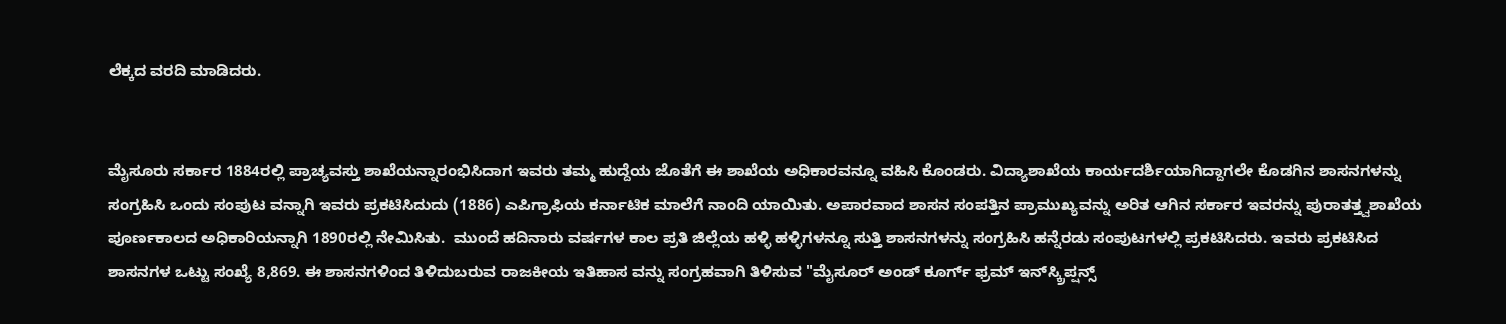ಲೆಕ್ಕದ ವರದಿ ಮಾಡಿದರು.


ಮೈಸೂರು ಸರ್ಕಾರ 1884ರಲ್ಲಿ ಪ್ರಾಚ್ಯವಸ್ತು ಶಾಖೆಯನ್ನಾರಂಭಿಸಿದಾಗ ಇವರು ತಮ್ಮ ಹುದ್ದೆಯ ಜೊತೆಗೆ ಈ ಶಾಖೆಯ ಅಧಿಕಾರವನ್ನೂ ವಹಿಸಿ ಕೊಂಡರು. ವಿದ್ಯಾಶಾಖೆಯ ಕಾರ್ಯದರ್ಶಿಯಾಗಿದ್ದಾಗಲೇ ಕೊಡಗಿನ ಶಾಸನಗಳನ್ನು ಸಂಗ್ರಹಿಸಿ ಒಂದು ಸಂಪುಟ ವನ್ನಾಗಿ ಇವರು ಪ್ರಕಟಿಸಿದುದು (1886) ಎಪಿಗ್ರಾಫಿಯ ಕರ್ನಾಟಿಕ ಮಾಲೆಗೆ ನಾಂದಿ ಯಾಯಿತು. ಅಪಾರವಾದ ಶಾಸನ ಸಂಪತ್ತಿನ ಪ್ರಾಮುಖ್ಯವನ್ನು ಅರಿತ ಆಗಿನ ಸರ್ಕಾರ ಇವರನ್ನು ಪುರಾತತ್ತ್ವಶಾಖೆಯ ಪೂರ್ಣಕಾಲದ ಅಧಿಕಾರಿಯನ್ನಾಗಿ 1890ರಲ್ಲಿ ನೇಮಿಸಿತು.  ಮುಂದೆ ಹದಿನಾರು ವರ್ಷಗಳ ಕಾಲ ಪ್ರತಿ ಜಿಲ್ಲೆಯ ಹಳ್ಳಿ ಹಳ್ಳಿಗಳನ್ನೂ ಸುತ್ತಿ ಶಾಸನಗಳನ್ನು ಸಂಗ್ರಹಿಸಿ ಹನ್ನೆರಡು ಸಂಪುಟಗಳಲ್ಲಿ ಪ್ರಕಟಿಸಿದರು. ಇವರು ಪ್ರಕಟಿಸಿದ ಶಾಸನಗಳ ಒಟ್ಟು ಸಂಖ್ಯೆ 8,869. ಈ ಶಾಸನಗಳಿಂದ ತಿಳಿದುಬರುವ ರಾಜಕೀಯ ಇತಿಹಾಸ ವನ್ನು ಸಂಗ್ರಹವಾಗಿ ತಿಳಿಸುವ "ಮೈಸೂರ್ ಅಂಡ್ ಕೂರ್ಗ್ ಫ್ರಮ್ ಇನ್‍ಸ್ಕ್ರಿಪ್ಷನ್ಸ್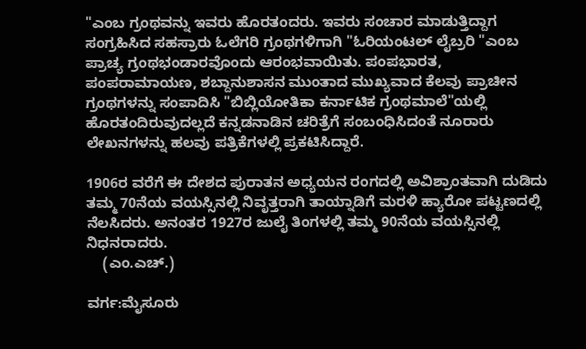"ಎಂಬ ಗ್ರಂಥವನ್ನು ಇವರು ಹೊರತಂದರು. ಇವರು ಸಂಚಾರ ಮಾಡುತ್ತಿದ್ದಾಗ ಸಂಗ್ರಹಿಸಿದ ಸಹಸ್ರಾರು ಓಲೆಗರಿ ಗ್ರಂಥಗಳಿಗಾಗಿ "ಓರಿಯಂಟಲ್ ಲೈಬ್ರರಿ "ಎಂಬ ಪ್ರಾಚ್ಯ ಗ್ರಂಥಭಂಡಾರವೊಂದು ಆರಂಭವಾಯಿತು. ಪಂಪಭಾರತ, ಪಂಪರಾಮಾಯಣ, ಶಬ್ದಾನುಶಾಸನ ಮುಂತಾದ ಮುಖ್ಯವಾದ ಕೆಲವು ಪ್ರಾಚೀನ ಗ್ರಂಥಗಳನ್ನು ಸಂಪಾದಿಸಿ "ಬಿಬ್ಲಿಯೋತಿಕಾ ಕರ್ನಾಟಿಕ ಗ್ರಂಥಮಾಲೆ"ಯಲ್ಲಿ ಹೊರತಂದಿರುವುದಲ್ಲದೆ ಕನ್ನಡನಾಡಿನ ಚರಿತ್ರೆಗೆ ಸಂಬಂಧಿಸಿದಂತೆ ನೂರಾರು ಲೇಖನಗಳನ್ನು ಹಲವು ಪತ್ರಿಕೆಗಳಲ್ಲಿ ಪ್ರಕಟಿಸಿದ್ದಾರೆ.

1906ರ ವರೆಗೆ ಈ ದೇಶದ ಪುರಾತನ ಅಧ್ಯಯನ ರಂಗದಲ್ಲಿ ಅವಿಶ್ರಾಂತವಾಗಿ ದುಡಿದು ತಮ್ಮ 70ನೆಯ ವಯಸ್ಸಿನಲ್ಲಿ ನಿವೃತ್ತರಾಗಿ ತಾಯ್ನಾಡಿಗೆ ಮರಳಿ ಹ್ಯಾರೋ ಪಟ್ಟಣದಲ್ಲಿ ನೆಲಸಿದರು. ಅನಂತರ 1927ರ ಜುಲೈ ತಿಂಗಳಲ್ಲಿ ತಮ್ಮ 90ನೆಯ ವಯಸ್ಸಿನಲ್ಲಿ ನಿಧನರಾದರು.
    (ಎಂ.ಎಚ್.)

ವರ್ಗ:ಮೈಸೂರು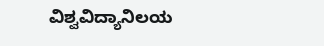ವಿಶ್ವವಿದ್ಯಾನಿಲಯ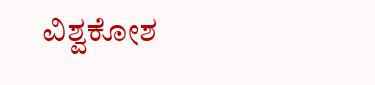ವಿಶ್ವಕೋಶ